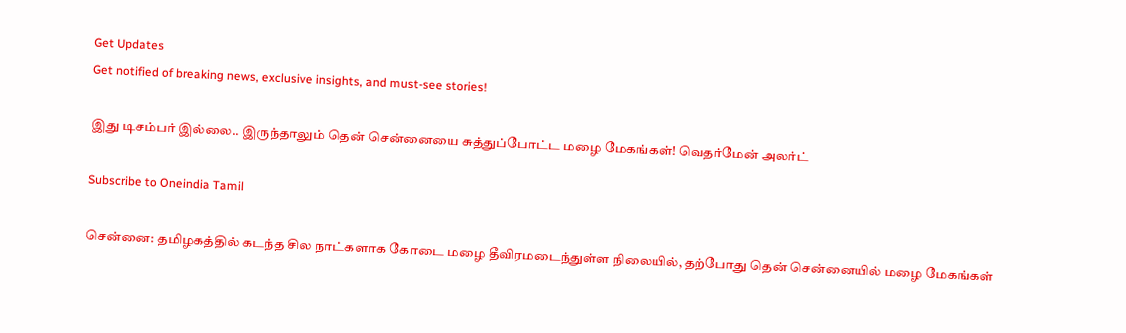Get Updates
Get notified of breaking news, exclusive insights, and must-see stories!

இது டிசம்பர் இல்லை.. இருந்தாலும் தென் சென்னையை சுத்துப்போட்ட மழை மேகங்கள்! வெதர்மேன் அலர்ட்

Subscribe to Oneindia Tamil

சென்னை: தமிழகத்தில் கடந்த சில நாட்களாக கோடை மழை தீவிரமடைந்துள்ள நிலையில், தற்போது தென் சென்னையில் மழை மேகங்கள்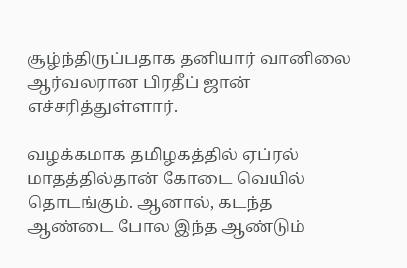சூழ்ந்திருப்பதாக தனியார் வானிலை ஆர்வலரான பிரதீப் ஜான் எச்சரித்துள்ளார்.

வழக்கமாக தமிழகத்தில் ஏப்ரல் மாதத்தில்தான் கோடை வெயில் தொடங்கும். ஆனால், கடந்த ஆண்டை போல இந்த ஆண்டும்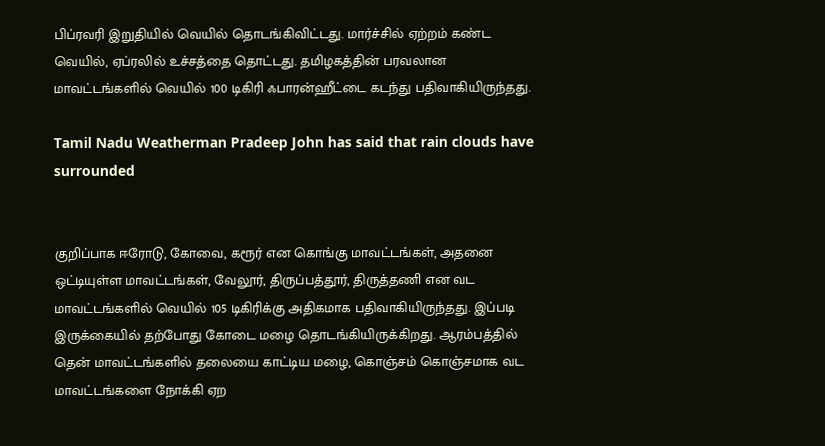பிப்ரவரி இறுதியில் வெயில் தொடங்கிவிட்டது. மார்ச்சில் ஏற்றம் கண்ட வெயில், ஏப்ரலில் உச்சத்தை தொட்டது. தமிழகத்தின் பரவலான மாவட்டங்களில் வெயில் 100 டிகிரி ஃபாரன்ஹீட்டை கடந்து பதிவாகியிருந்தது.

Tamil Nadu Weatherman Pradeep John has said that rain clouds have surrounded


குறிப்பாக ஈரோடு, கோவை, கரூர் என கொங்கு மாவட்டங்கள், அதனை ஒட்டியுள்ள மாவட்டங்கள், வேலூர், திருப்பத்தூர், திருத்தணி என வட மாவட்டங்களில் வெயில் 105 டிகிரிக்கு அதிகமாக பதிவாகியிருந்தது. இப்படி இருக்கையில் தற்போது கோடை மழை தொடங்கியிருக்கிறது. ஆரம்பத்தில் தென் மாவட்டங்களில் தலையை காட்டிய மழை, கொஞ்சம் கொஞ்சமாக வட மாவட்டங்களை நோக்கி ஏற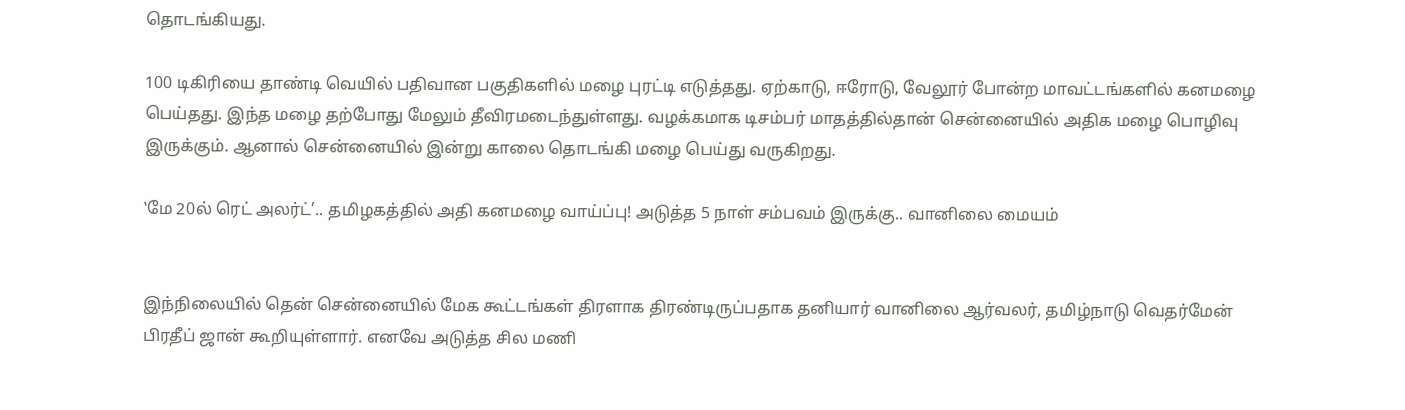தொடங்கியது.

100 டிகிரியை தாண்டி வெயில் பதிவான பகுதிகளில் மழை புரட்டி எடுத்தது. ஏற்காடு, ஈரோடு, வேலூர் போன்ற மாவட்டங்களில் கனமழை பெய்தது. இந்த மழை தற்போது மேலும் தீவிரமடைந்துள்ளது. வழக்கமாக டிசம்பர் மாதத்தில்தான் சென்னையில் அதிக மழை பொழிவு இருக்கும். ஆனால் சென்னையில் இன்று காலை தொடங்கி மழை பெய்து வருகிறது.

‛மே 20ல் ரெட் அலர்ட்’.. தமிழகத்தில் அதி கனமழை வாய்ப்பு! அடுத்த 5 நாள் சம்பவம் இருக்கு.. வானிலை மையம்


இந்நிலையில் தென் சென்னையில் மேக கூட்டங்கள் திரளாக திரண்டிருப்பதாக தனியார் வானிலை ஆர்வலர், தமிழ்நாடு வெதர்மேன் பிரதீப் ஜான் கூறியுள்ளார். எனவே அடுத்த சில மணி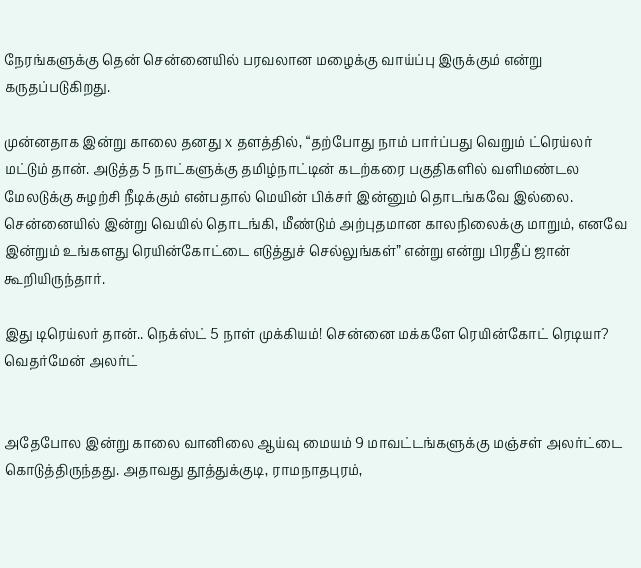நேரங்களுக்கு தென் சென்னையில் பரவலான மழைக்கு வாய்ப்பு இருக்கும் என்று கருதப்படுகிறது.

முன்னதாக இன்று காலை தனது x தளத்தில், “தற்போது நாம் பார்ப்பது வெறும் ட்ரெய்லர் மட்டும் தான். அடுத்த 5 நாட்களுக்கு தமிழ்நாட்டின் கடற்கரை பகுதிகளில் வளிமண்டல மேலடுக்கு சுழற்சி நீடிக்கும் என்பதால் மெயின் பிக்சர் இன்னும் தொடங்கவே இல்லை. சென்னையில் இன்று வெயில் தொடங்கி, மீண்டும் அற்புதமான காலநிலைக்கு மாறும், எனவே இன்றும் உங்களது ரெயின்கோட்டை எடுத்துச் செல்லுங்கள்” என்று என்று பிரதீப் ஜான் கூறியிருந்தார்.

இது டிரெய்லர் தான்.. நெக்ஸ்ட் 5 நாள் முக்கியம்! சென்னை மக்களே ரெயின்கோட் ரெடியா? வெதர்மேன் அலர்ட்


அதேபோல இன்று காலை வானிலை ஆய்வு மையம் 9 மாவட்டங்களுக்கு மஞ்சள் அலர்ட்டை கொடுத்திருந்தது. அதாவது தூத்துக்குடி, ராமநாதபுரம்,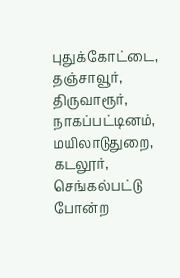புதுக்கோட்டை, தஞ்சாவூர், திருவாரூர், நாகப்பட்டினம், மயிலாடுதுறை, கடலூர், செங்கல்பட்டு போன்ற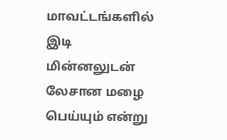மாவட்டங்களில் இடி மின்னலுடன் லேசான மழை பெய்யும் என்று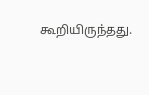கூறியிருந்தது.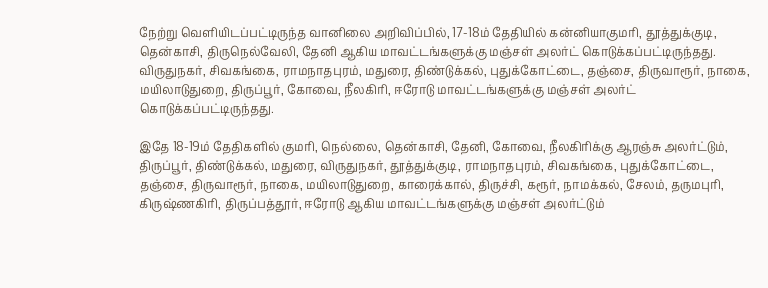நேற்று வெளியிடப்பட்டிருந்த வானிலை அறிவிப்பில், 17-18ம் தேதியில் கன்னியாகுமரி, தூத்துக்குடி, தென்காசி, திருநெல்வேலி, தேனி ஆகிய மாவட்டங்களுக்கு மஞ்சள் அலர்ட் கொடுக்கப்பட்டிருந்தது. விருதுநகர், சிவகங்கை, ராமநாதபுரம், மதுரை, திண்டுக்கல், புதுக்கோட்டை, தஞ்சை, திருவாரூர், நாகை, மயிலாடுதுறை, திருப்பூர், கோவை, நீலகிரி, ஈரோடு மாவட்டங்களுக்கு மஞ்சள் அலர்ட் கொடுக்கப்பட்டிருந்தது.

இதே 18-19ம் தேதிகளில் குமரி, நெல்லை, தென்காசி, தேனி, கோவை, நீலகிரிக்கு ஆரஞ்சு அலர்ட்டும், திருப்பூர், திண்டுக்கல், மதுரை, விருதுநகர், தூத்துக்குடி, ராமநாதபுரம், சிவகங்கை, புதுக்கோட்டை, தஞ்சை, திருவாரூர், நாகை, மயிலாடுதுறை, காரைக்கால், திருச்சி, கரூர், நாமக்கல், சேலம், தருமபுரி, கிருஷ்ணகிரி, திருப்பத்தூர், ஈரோடு ஆகிய மாவட்டங்களுக்கு மஞ்சள் அலர்ட்டும்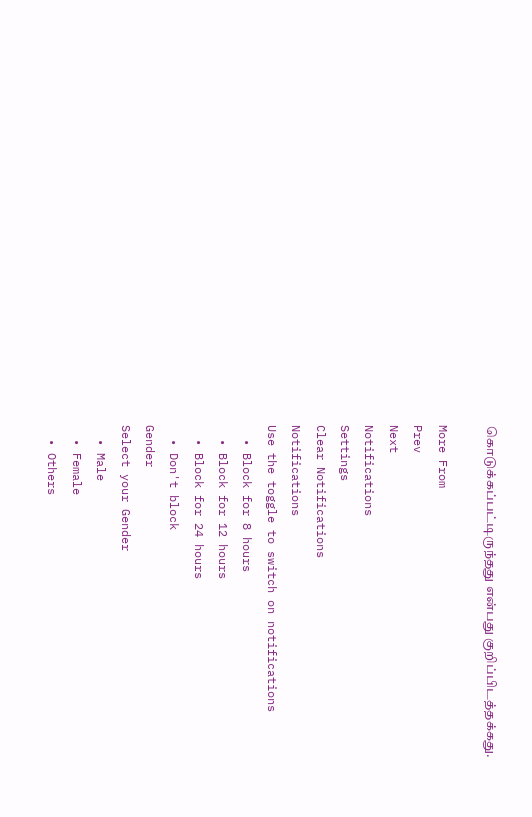கொடுக்கப்பட்டிருந்தது என்பது குறிப்பிடத்தக்கது.

More From
Prev
Next
Notifications
Settings
Clear Notifications
Notifications
Use the toggle to switch on notifications
  • Block for 8 hours
  • Block for 12 hours
  • Block for 24 hours
  • Don't block
Gender
Select your Gender
  • Male
  • Female
  • Others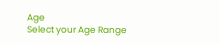Age
Select your Age Range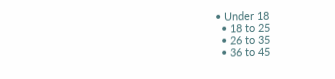• Under 18
  • 18 to 25
  • 26 to 35
  • 36 to 45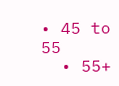• 45 to 55
  • 55+